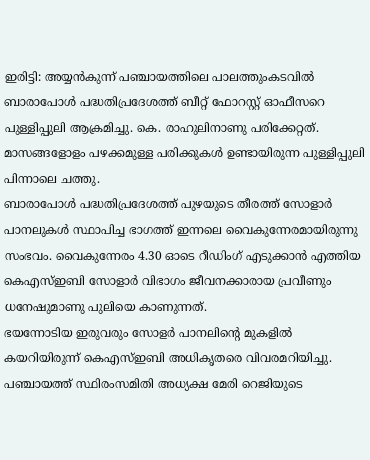ഇരിട്ടി: അയ്യൻകുന്ന് പഞ്ചായത്തിലെ പാലത്തുംകടവിൽ ബാരാപോൾ പദ്ധതിപ്രദേശത്ത് ബീറ്റ് ഫോറസ്റ്റ് ഓഫീസറെ പുള്ളിപ്പുലി ആക്രമിച്ചു. കെ. രാഹുലിനാണു പരിക്കേറ്റത്. മാസങ്ങളോളം പഴക്കമുള്ള പരിക്കുകൾ ഉണ്ടായിരുന്ന പുള്ളിപ്പുലി പിന്നാലെ ചത്തു.
ബാരാപോൾ പദ്ധതിപ്രദേശത്ത് പുഴയുടെ തീരത്ത് സോളാർ പാനലുകൾ സ്ഥാപിച്ച ഭാഗത്ത് ഇന്നലെ വൈകുന്നേരമായിരുന്നു സംഭവം. വൈകുന്നേരം 4.30 ഓടെ റീഡിംഗ് എടുക്കാൻ എത്തിയ കെഎസ്ഇബി സോളാർ വിഭാഗം ജീവനക്കാരായ പ്രവീണും ധനേഷുമാണു പുലിയെ കാണുന്നത്.
ഭയന്നോടിയ ഇരുവരും സോളർ പാനലിന്റെ മുകളിൽ കയറിയിരുന്ന് കെഎസ്ഇബി അധികൃതരെ വിവരമറിയിച്ചു. പഞ്ചായത്ത് സ്ഥിരംസമിതി അധ്യക്ഷ മേരി റെജിയുടെ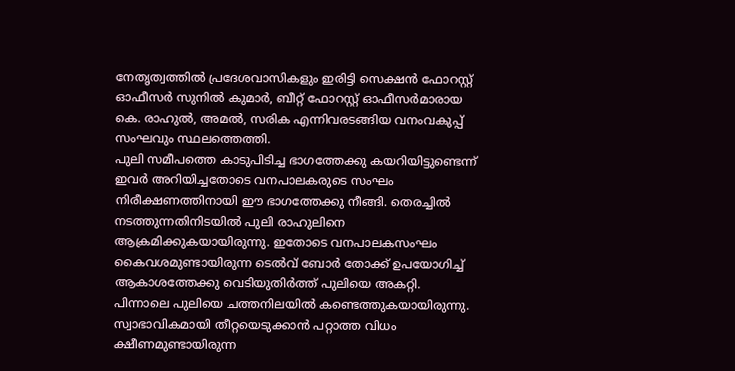നേതൃത്വത്തിൽ പ്രദേശവാസികളും ഇരിട്ടി സെക്ഷൻ ഫോറസ്റ്റ് ഓഫീസർ സുനിൽ കുമാർ, ബീറ്റ് ഫോറസ്റ്റ് ഓഫീസർമാരായ കെ. രാഹുൽ, അമൽ, സരിക എന്നിവരടങ്ങിയ വനംവകുപ്പ് സംഘവും സ്ഥലത്തെത്തി.
പുലി സമീപത്തെ കാടുപിടിച്ച ഭാഗത്തേക്കു കയറിയിട്ടുണ്ടെന്ന് ഇവർ അറിയിച്ചതോടെ വനപാലകരുടെ സംഘം നിരീക്ഷണത്തിനായി ഈ ഭാഗത്തേക്കു നീങ്ങി. തെരച്ചിൽ നടത്തുന്നതിനിടയിൽ പുലി രാഹുലിനെ ആക്രമിക്കുകയായിരുന്നു. ഇതോടെ വനപാലകസംഘം കൈവശമുണ്ടായിരുന്ന ടെൽവ് ബോർ തോക്ക് ഉപയോഗിച്ച് ആകാശത്തേക്കു വെടിയുതിർത്ത് പുലിയെ അകറ്റി.
പിന്നാലെ പുലിയെ ചത്തനിലയിൽ കണ്ടെത്തുകയായിരുന്നു. സ്വാഭാവികമായി തീറ്റയെടുക്കാൻ പറ്റാത്ത വിധം ക്ഷീണമുണ്ടായിരുന്ന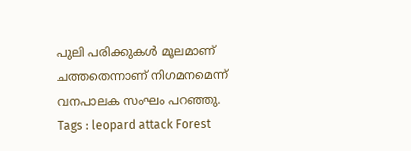പുലി പരിക്കുകൾ മൂലമാണ് ചത്തതെന്നാണ് നിഗമനമെന്ന് വനപാലക സംഘം പറഞ്ഞു.
Tags : leopard attack Forest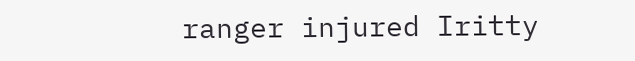ranger injured Iritty